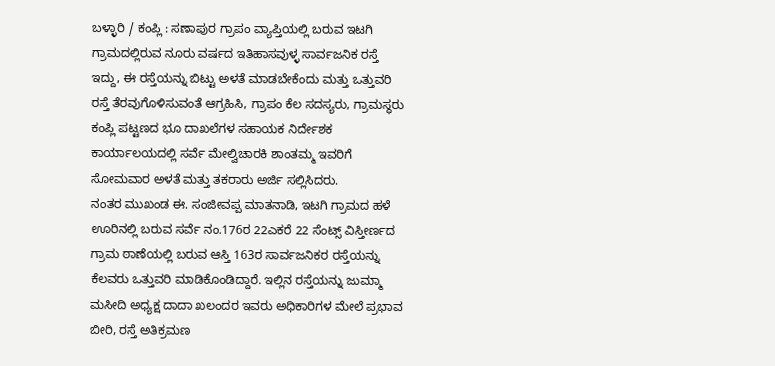ಬಳ್ಳಾರಿ / ಕಂಪ್ಲಿ : ಸಣಾಪುರ ಗ್ರಾಪಂ ವ್ಯಾಪ್ತಿಯಲ್ಲಿ ಬರುವ ಇಟಗಿ ಗ್ರಾಮದಲ್ಲಿರುವ ನೂರು ವರ್ಷದ ಇತಿಹಾಸವುಳ್ಳ ಸಾರ್ವಜನಿಕ ರಸ್ತೆ ಇದ್ದು, ಈ ರಸ್ತೆಯನ್ನು ಬಿಟ್ಟು ಅಳತೆ ಮಾಡಬೇಕೆಂದು ಮತ್ತು ಒತ್ತುವರಿ ರಸ್ತೆ ತೆರವುಗೊಳಿಸುವಂತೆ ಆಗ್ರಹಿಸಿ, ಗ್ರಾಪಂ ಕೆಲ ಸದಸ್ಯರು, ಗ್ರಾಮಸ್ಥರು ಕಂಪ್ಲಿ ಪಟ್ಟಣದ ಭೂ ದಾಖಲೆಗಳ ಸಹಾಯಕ ನಿರ್ದೇಶಕ ಕಾರ್ಯಾಲಯದಲ್ಲಿ ಸರ್ವೆ ಮೇಲ್ವಿಚಾರಕಿ ಶಾಂತಮ್ಮ ಇವರಿಗೆ ಸೋಮವಾರ ಅಳತೆ ಮತ್ತು ತಕರಾರು ಅರ್ಜಿ ಸಲ್ಲಿಸಿದರು.
ನಂತರ ಮುಖಂಡ ಈ. ಸಂಜೀವಪ್ಪ ಮಾತನಾಡಿ, ಇಟಗಿ ಗ್ರಾಮದ ಹಳೆ ಊರಿನಲ್ಲಿ ಬರುವ ಸರ್ವೆ ನಂ.176ರ 22ಎಕರೆ 22 ಸೆಂಟ್ಸ್ ವಿಸ್ತೀರ್ಣದ ಗ್ರಾಮ ಠಾಣೆಯಲ್ಲಿ ಬರುವ ಆಸ್ತಿ 163ರ ಸಾರ್ವಜನಿಕರ ರಸ್ತೆಯನ್ನು ಕೆಲವರು ಒತ್ತುವರಿ ಮಾಡಿಕೊಂಡಿದ್ದಾರೆ. ಇಲ್ಲಿನ ರಸ್ತೆಯನ್ನು ಜುಮ್ಮಾ ಮಸೀದಿ ಅಧ್ಯಕ್ಷ ದಾದಾ ಖಲಂದರ ಇವರು ಅಧಿಕಾರಿಗಳ ಮೇಲೆ ಪ್ರಭಾವ ಬೀರಿ, ರಸ್ತೆ ಅತಿಕ್ರಮಣ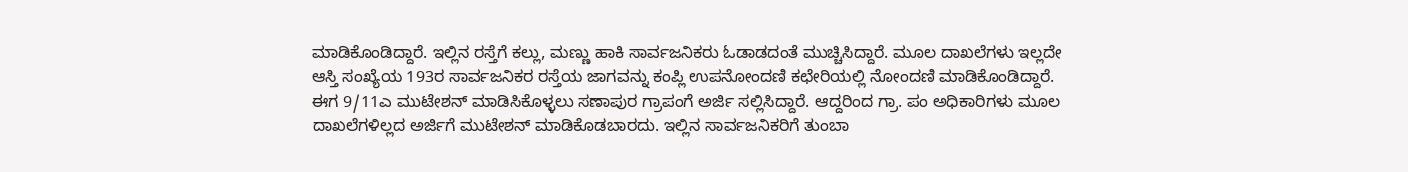ಮಾಡಿಕೊಂಡಿದ್ದಾರೆ. ಇಲ್ಲಿನ ರಸ್ತೆಗೆ ಕಲ್ಲು, ಮಣ್ಣು ಹಾಕಿ ಸಾರ್ವಜನಿಕರು ಓಡಾಡದಂತೆ ಮುಚ್ಚಿಸಿದ್ದಾರೆ. ಮೂಲ ದಾಖಲೆಗಳು ಇಲ್ಲದೇ ಆಸ್ತಿ ಸಂಖ್ಯೆಯ 193ರ ಸಾರ್ವಜನಿಕರ ರಸ್ತೆಯ ಜಾಗವನ್ನು ಕಂಪ್ಲಿ ಉಪನೋಂದಣಿ ಕಛೇರಿಯಲ್ಲಿ ನೋಂದಣಿ ಮಾಡಿಕೊಂಡಿದ್ದಾರೆ. ಈಗ 9/11ಎ ಮುಟೇಶನ್ ಮಾಡಿಸಿಕೊಳ್ಳಲು ಸಣಾಪುರ ಗ್ರಾಪಂಗೆ ಅರ್ಜಿ ಸಲ್ಲಿಸಿದ್ದಾರೆ. ಆದ್ದರಿಂದ ಗ್ರಾ. ಪಂ ಅಧಿಕಾರಿಗಳು ಮೂಲ ದಾಖಲೆಗಳಿಲ್ಲದ ಅರ್ಜಿಗೆ ಮುಟೇಶನ್ ಮಾಡಿಕೊಡಬಾರದು. ಇಲ್ಲಿನ ಸಾರ್ವಜನಿಕರಿಗೆ ತುಂಬಾ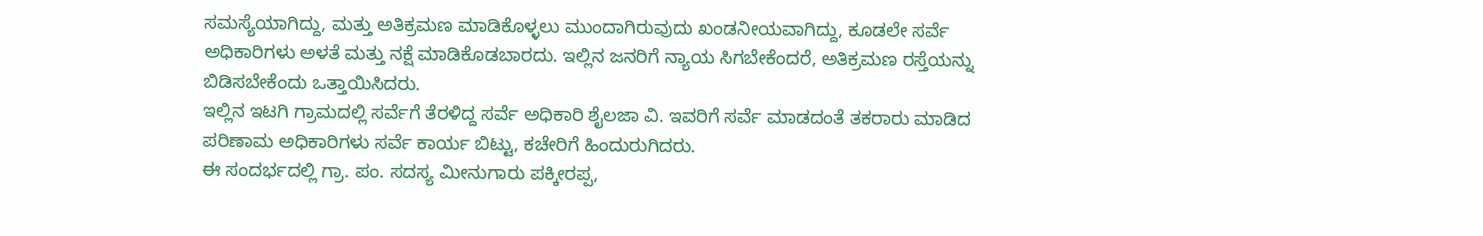ಸಮಸ್ಯೆಯಾಗಿದ್ದು, ಮತ್ತು ಅತಿಕ್ರಮಣ ಮಾಡಿಕೊಳ್ಳಲು ಮುಂದಾಗಿರುವುದು ಖಂಡನೀಯವಾಗಿದ್ದು, ಕೂಡಲೇ ಸರ್ವೆ ಅಧಿಕಾರಿಗಳು ಅಳತೆ ಮತ್ತು ನಕ್ಷೆ ಮಾಡಿಕೊಡಬಾರದು. ಇಲ್ಲಿನ ಜನರಿಗೆ ನ್ಯಾಯ ಸಿಗಬೇಕೆಂದರೆ, ಅತಿಕ್ರಮಣ ರಸ್ತೆಯನ್ನು ಬಿಡಿಸಬೇಕೆಂದು ಒತ್ತಾಯಿಸಿದರು.
ಇಲ್ಲಿನ ಇಟಗಿ ಗ್ರಾಮದಲ್ಲಿ ಸರ್ವೆಗೆ ತೆರಳಿದ್ದ ಸರ್ವೆ ಅಧಿಕಾರಿ ಶೈಲಜಾ ವಿ. ಇವರಿಗೆ ಸರ್ವೆ ಮಾಡದಂತೆ ತಕರಾರು ಮಾಡಿದ ಪರಿಣಾಮ ಅಧಿಕಾರಿಗಳು ಸರ್ವೆ ಕಾರ್ಯ ಬಿಟ್ಟು, ಕಚೇರಿಗೆ ಹಿಂದುರುಗಿದರು.
ಈ ಸಂದರ್ಭದಲ್ಲಿ ಗ್ರಾ. ಪಂ. ಸದಸ್ಯ ಮೀನುಗಾರು ಪಕ್ಕೀರಪ್ಪ,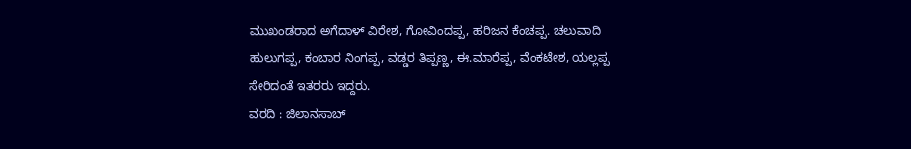ಮುಖಂಡರಾದ ಅಗೆದಾಳ್ ವಿರೇಶ, ಗೋವಿಂದಪ್ಪ, ಹರಿಜನ ಕೆಂಚಪ್ಪ. ಚಲುವಾದಿ ಹುಲುಗಪ್ಪ, ಕಂಬಾರ ನಿಂಗಪ್ಪ, ವಡ್ಡರ ತಿಪ್ಪಣ್ಣ, ಈ.ಮಾರೆಪ್ಪ, ವೆಂಕಟೇಶ, ಯಲ್ಲಪ್ಪ ಸೇರಿದಂತೆ ಇತರರು ಇದ್ದರು.
ವರದಿ : ಜಿಲಾನಸಾಬ್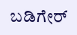ಬಡಿಗೇರ್